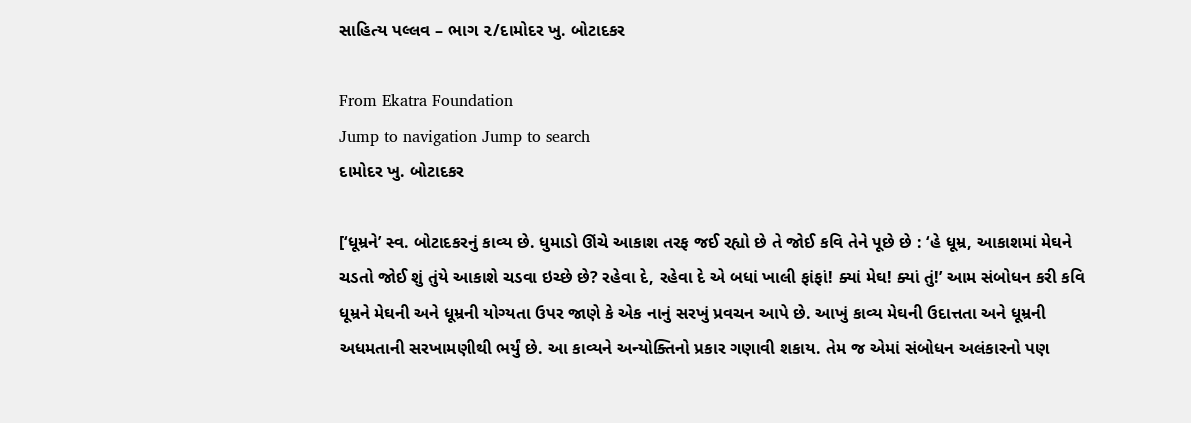સાહિત્ય પલ્લવ – ભાગ ૨/દામોદર ખુ. બોટાદકર

From Ekatra Foundation
Jump to navigation Jump to search
દામોદર ખુ. બોટાદકર

[‘ધૂમ્રને’ સ્વ. બોટાદકરનું કાવ્ય છે. ધુમાડો ઊંચે આકાશ તરફ જઈ રહ્યો છે તે જોઈ કવિ તેને પૂછે છે : ‘હે ધૂમ્ર, આકાશમાં મેઘને ચડતો જોઈ શું તુંયે આકાશે ચડવા ઇચ્છે છે? રહેવા દે, રહેવા દે એ બધાં ખાલી ફાંફાં! ક્યાં મેઘ! ક્યાં તું!’ આમ સંબોધન કરી કવિ ધૂમ્રને મેઘની અને ધૂમ્રની યોગ્યતા ઉપર જાણે કે એક નાનું સરખું પ્રવચન આપે છે. આખું કાવ્ય મેઘની ઉદાત્તતા અને ધૂમ્રની અધમતાની સરખામણીથી ભર્યું છે. આ કાવ્યને અન્યોક્તિનો પ્રકાર ગણાવી શકાય. તેમ જ એમાં સંબોધન અલંકારનો પણ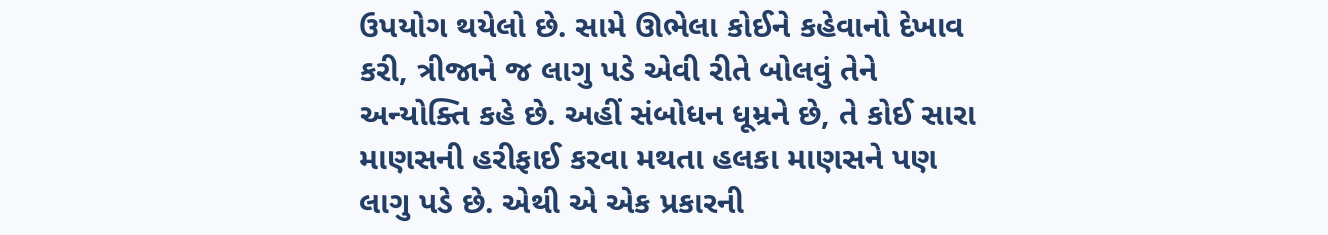ઉપયોગ થયેલો છે. સામે ઊભેલા કોઈને કહેવાનો દેખાવ કરી, ત્રીજાને જ લાગુ પડે એવી રીતે બોલવું તેને અન્યોક્તિ કહે છે. અહીં સંબોધન ધૂમ્રને છે, તે કોઈ સારા માણસની હરીફાઈ કરવા મથતા હલકા માણસને પણ લાગુ પડે છે. એથી એ એક પ્રકારની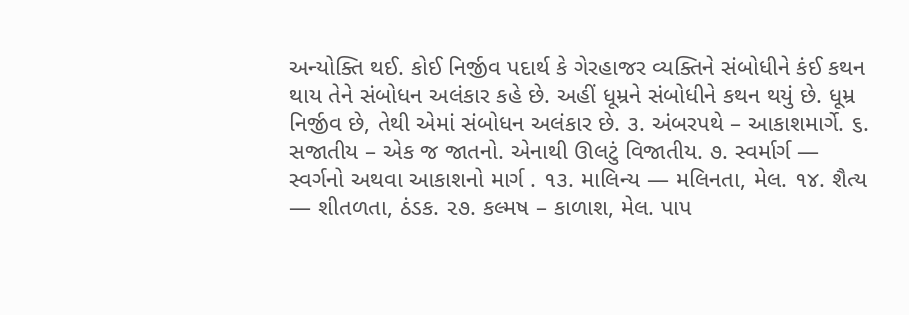અન્યોક્તિ થઈ. કોઈ નિર્જીવ પદાર્થ કે ગેરહાજર વ્યક્તિને સંબોધીને કંઈ કથન થાય તેને સંબોધન અલંકાર કહે છે. અહીં ધૂમ્રને સંબોધીને કથન થયું છે. ધૂમ્ર નિર્જીવ છે, તેથી એમાં સંબોધન અલંકાર છે. ૩. અંબરપથે – આકાશમાર્ગે. ૬. સજાતીય – એક જ જાતનો. એનાથી ઊલટું વિજાતીય. ૭. સ્વર્માર્ગ — સ્વર્ગનો અથવા આકાશનો માર્ગ . ૧૩. માલિન્ય — મલિનતા, મેલ. ૧૪. શૈત્ય — શીતળતા, ઠંડક. ૨૭. કલ્મષ – કાળાશ, મેલ. પાપ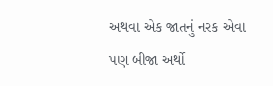અથવા એક જાતનું નરક એવા પણ બીજા અર્થો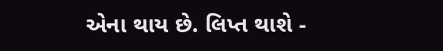એના થાય છે. લિપ્ત થાશે -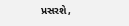પ્રસરશે,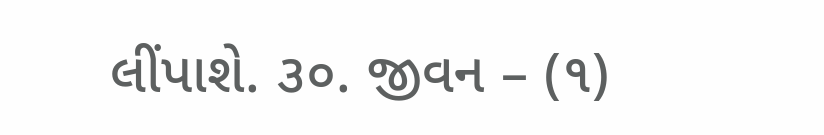લીંપાશે. ૩૦. જીવન – (૧)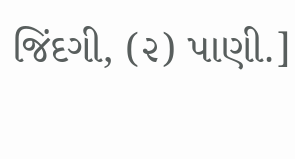જિંદગી, (૨) પાણી.]